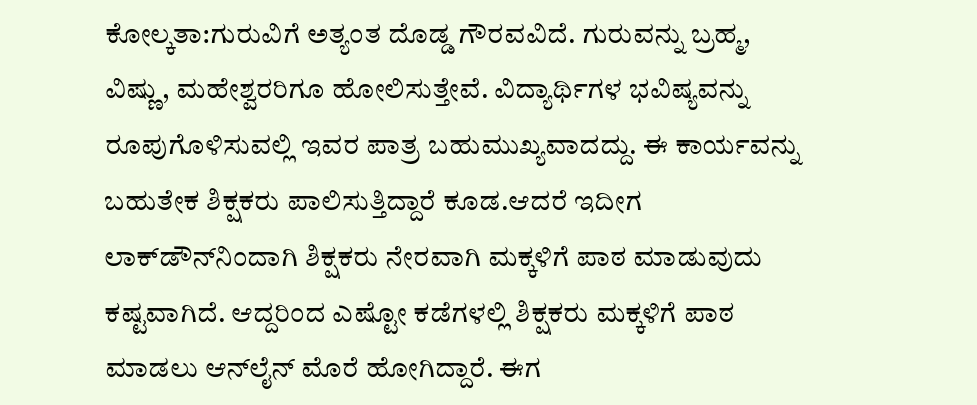ಕೋಲ್ಕತಾ:ಗುರುವಿಗೆ ಅತ್ಯಂತ ದೊಡ್ಡ ಗೌರವವಿದೆ. ಗುರುವನ್ನು ಬ್ರಹ್ಮ, ವಿಷ್ಣು, ಮಹೇಶ್ವರರಿಗೂ ಹೋಲಿಸುತ್ತೇವೆ. ವಿದ್ಯಾರ್ಥಿಗಳ ಭವಿಷ್ಯವನ್ನು ರೂಪುಗೊಳಿಸುವಲ್ಲಿ ಇವರ ಪಾತ್ರ ಬಹುಮುಖ್ಯವಾದದ್ದು. ಈ ಕಾರ್ಯವನ್ನು ಬಹುತೇಕ ಶಿಕ್ಷಕರು ಪಾಲಿಸುತ್ತಿದ್ದಾರೆ ಕೂಡ.ಆದರೆ ಇದೀಗ ಲಾಕ್‌ಡೌನ್‌ನಿಂದಾಗಿ ಶಿಕ್ಷಕರು ನೇರವಾಗಿ ಮಕ್ಕಳಿಗೆ ಪಾಠ ಮಾಡುವುದು ಕಷ್ಟವಾಗಿದೆ. ಆದ್ದರಿಂದ ಎಷ್ಟೋ ಕಡೆಗಳಲ್ಲಿ ಶಿಕ್ಷಕರು ಮಕ್ಕಳಿಗೆ ಪಾಠ ಮಾಡಲು ಆನ್‌ಲೈನ್‌ ಮೊರೆ ಹೋಗಿದ್ದಾರೆ. ಈಗ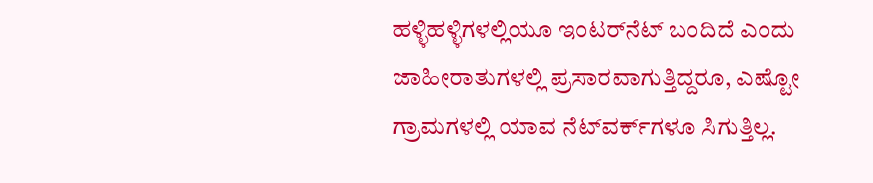ಹಳ್ಳಿಹಳ್ಳಿಗಳಲ್ಲಿಯೂ ಇಂಟರ್‌ನೆಟ್‌ ಬಂದಿದೆ ಎಂದು ಜಾಹೀರಾತುಗಳಲ್ಲಿ ಪ್ರಸಾರವಾಗುತ್ತಿದ್ದರೂ, ಎಷ್ಟೋ ಗ್ರಾಮಗಳಲ್ಲಿ ಯಾವ ನೆಟ್‌ವರ್ಕ್‌ಗಳೂ ಸಿಗುತ್ತಿಲ್ಲ.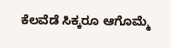ಕೆಲವೆಡೆ ಸಿಕ್ಕರೂ ಆಗೊಮ್ಮೆ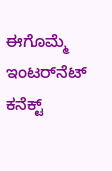ಈಗೊಮ್ಮೆ ಇಂಟರ್‌ನೆಟ್‌ ಕನೆಕ್ಟ್‌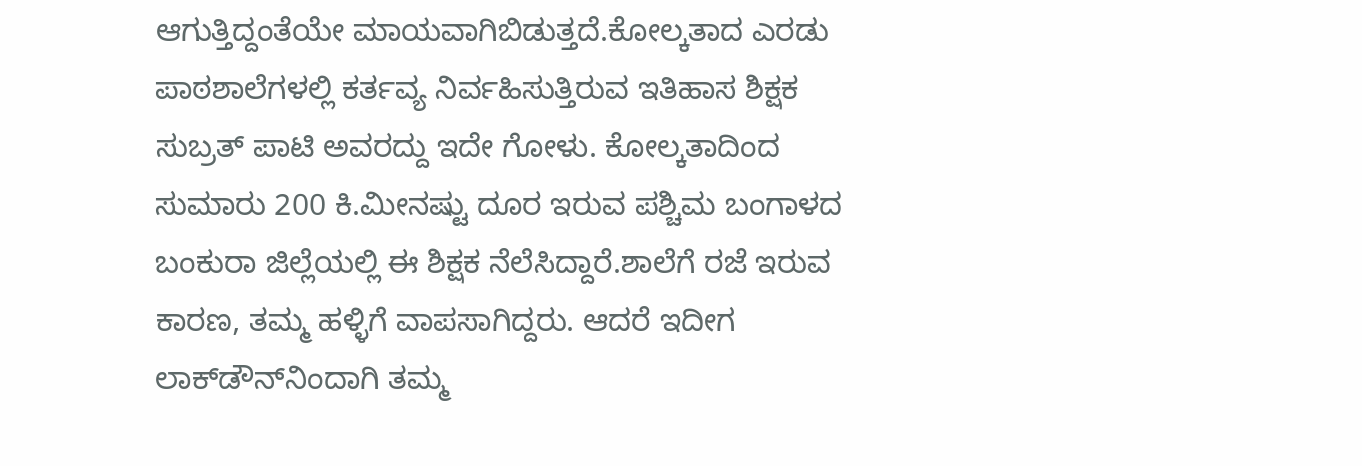ಆಗುತ್ತಿದ್ದಂತೆಯೇ ಮಾಯವಾಗಿಬಿಡುತ್ತದೆ.ಕೋಲ್ಕತಾದ ಎರಡು ಪಾಠಶಾಲೆಗಳಲ್ಲಿ ಕರ್ತವ್ಯ ನಿರ್ವಹಿಸುತ್ತಿರುವ ಇತಿಹಾಸ ಶಿಕ್ಷಕ ಸುಬ್ರತ್‌ ಪಾಟಿ ಅವರದ್ದು ಇದೇ ಗೋಳು. ಕೋಲ್ಕತಾದಿಂದ ಸುಮಾರು 200 ಕಿ.ಮೀನಷ್ಟು ದೂರ ಇರುವ ಪಶ್ಚಿಮ ಬಂಗಾಳದ ಬಂಕುರಾ ಜಿಲ್ಲೆಯಲ್ಲಿ ಈ ಶಿಕ್ಷಕ ನೆಲೆಸಿದ್ದಾರೆ.ಶಾಲೆಗೆ ರಜೆ ಇರುವ ಕಾರಣ, ತಮ್ಮ ಹಳ್ಳಿಗೆ ವಾಪಸಾಗಿದ್ದರು. ಆದರೆ ಇದೀಗ ಲಾಕ್‌ಡೌನ್‌ನಿಂದಾಗಿ ತಮ್ಮ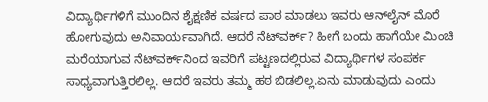ವಿದ್ಯಾರ್ಥಿಗಳಿಗೆ ಮುಂದಿನ ಶೈಕ್ಷಣಿಕ ವರ್ಷದ ಪಾಠ ಮಾಡಲು ಇವರು ಆನ್‌ಲೈನ್‌ ಮೊರೆ ಹೋಗುವುದು ಅನಿವಾರ್ಯವಾಗಿದೆ. ಆದರೆ ನೆಟ್‌ವರ್ಕ್‌? ಹೀಗೆ ಬಂದು ಹಾಗೆಯೇ ಮಿಂಚಿ ಮರೆಯಾಗುವ ನೆಟ್‌ವರ್ಕ್‌ನಿಂದ ಇವರಿಗೆ ಪಟ್ಟಣದಲ್ಲಿರುವ ವಿದ್ಯಾರ್ಥಿಗಳ ಸಂಪರ್ಕ ಸಾಧ್ಯವಾಗುತ್ತಿರಲಿಲ್ಲ. ಆದರೆ ಇವರು ತಮ್ಮ ಹಠ ಬಿಡಲಿಲ್ಲ.ಏನು ಮಾಡುವುದು ಎಂದು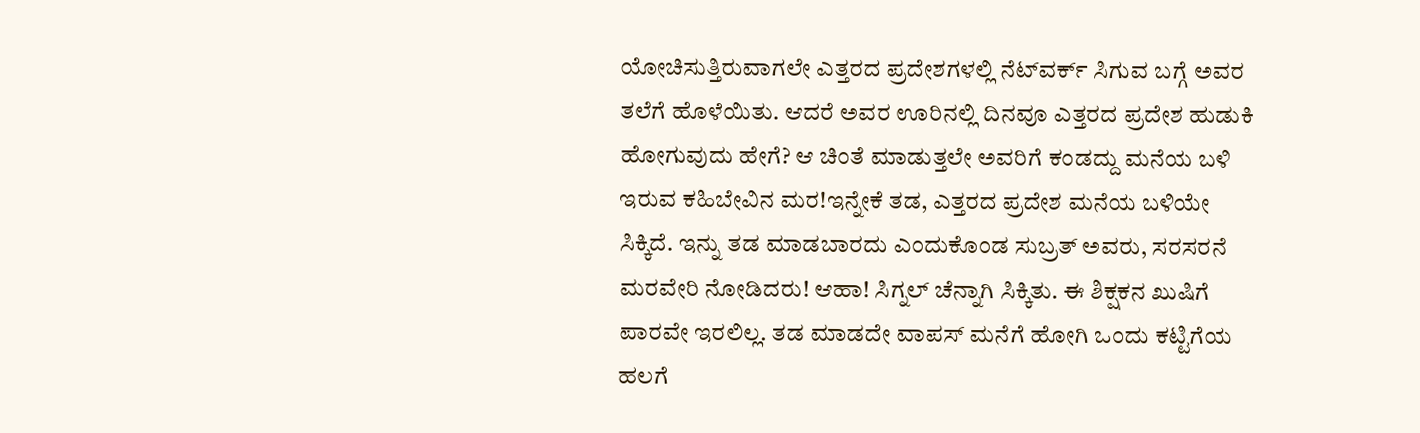ಯೋಚಿಸುತ್ತಿರುವಾಗಲೇ ಎತ್ತರದ ಪ್ರದೇಶಗಳಲ್ಲಿ ನೆಟ್‌ವರ್ಕ್‌ ಸಿಗುವ ಬಗ್ಗೆ ಅವರ ತಲೆಗೆ ಹೊಳೆಯಿತು. ಆದರೆ ಅವರ ಊರಿನಲ್ಲಿ ದಿನವೂ ಎತ್ತರದ ಪ್ರದೇಶ ಹುಡುಕಿ ಹೋಗುವುದು ಹೇಗೆ? ಆ ಚಿಂತೆ ಮಾಡುತ್ತಲೇ ಅವರಿಗೆ ಕಂಡದ್ದು ಮನೆಯ ಬಳಿ ಇರುವ ಕಹಿಬೇವಿನ ಮರ!ಇನ್ನೇಕೆ ತಡ, ಎತ್ತರದ ಪ್ರದೇಶ ಮನೆಯ ಬಳಿಯೇ ಸಿಕ್ಕಿದೆ. ಇನ್ನು ತಡ ಮಾಡಬಾರದು ಎಂದುಕೊಂಡ ಸುಬ್ರತ್‌ ಅವರು, ಸರಸರನೆ ಮರವೇರಿ ನೋಡಿದರು! ಆಹಾ! ಸಿಗ್ನಲ್‌ ಚೆನ್ನಾಗಿ ಸಿಕ್ಕಿತು. ಈ ಶಿಕ್ಷಕನ ಖುಷಿಗೆ ಪಾರವೇ ಇರಲಿಲ್ಲ. ತಡ ಮಾಡದೇ ವಾಪಸ್‌ ಮನೆಗೆ ಹೋಗಿ ಒಂದು ಕಟ್ಟಿಗೆಯ ಹಲಗೆ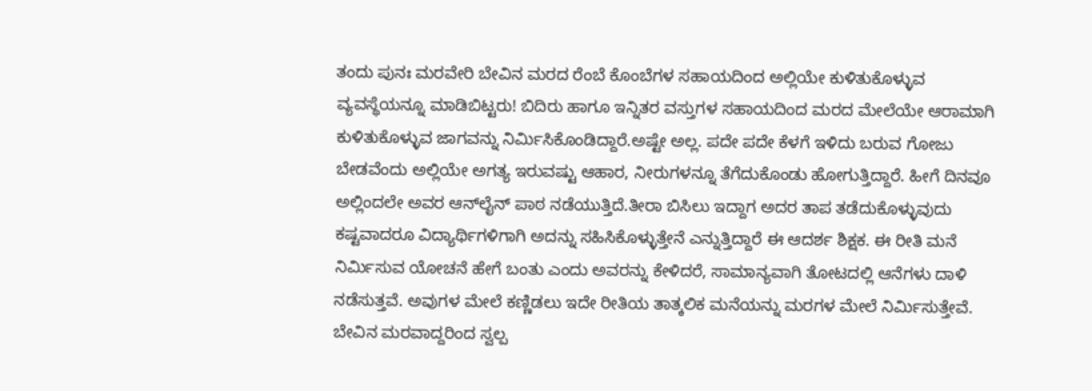ತಂದು ಪುನಃ ಮರವೇರಿ ಬೇವಿನ ಮರದ ರೆಂಬೆ ಕೊಂಬೆಗಳ ಸಹಾಯದಿಂದ ಅಲ್ಲಿಯೇ ಕುಳಿತುಕೊಳ್ಳುವ ವ್ಯವಸ್ಥೆಯನ್ನೂ ಮಾಡಿಬಿಟ್ಟರು! ಬಿದಿರು ಹಾಗೂ ಇನ್ನಿತರ ವಸ್ತುಗಳ ಸಹಾಯದಿಂದ ಮರದ ಮೇಲೆಯೇ ಆರಾಮಾಗಿ ಕುಳಿತುಕೊಳ್ಳುವ ಜಾಗವನ್ನು ನಿರ್ಮಿಸಿಕೊಂಡಿದ್ದಾರೆ.ಅಷ್ಟೇ ಅಲ್ಲ. ಪದೇ ಪದೇ ಕೆಳಗೆ ಇಳಿದು ಬರುವ ಗೋಜು ಬೇಡವೆಂದು ಅಲ್ಲಿಯೇ ಅಗತ್ಯ ಇರುವಷ್ಟು ಆಹಾರ, ನೀರುಗಳನ್ನೂ ತೆಗೆದುಕೊಂಡು ಹೋಗುತ್ತಿದ್ದಾರೆ. ಹೀಗೆ ದಿನವೂ ಅಲ್ಲಿಂದಲೇ ಅವರ ಆನ್‌ಲೈನ್‌ ಪಾಠ ನಡೆಯುತ್ತಿದೆ.ತೀರಾ ಬಿಸಿಲು ಇದ್ದಾಗ ಅದರ ತಾಪ ತಡೆದುಕೊಳ್ಳುವುದು ಕಷ್ಟವಾದರೂ ವಿದ್ಯಾರ್ಥಿಗಳಿಗಾಗಿ ಅದನ್ನು ಸಹಿಸಿಕೊಳ್ಳುತ್ತೇನೆ ಎನ್ನುತ್ತಿದ್ದಾರೆ ಈ ಆದರ್ಶ ಶಿಕ್ಷಕ. ಈ ರೀತಿ ಮನೆ ನಿರ್ಮಿಸುವ ಯೋಚನೆ ಹೇಗೆ ಬಂತು ಎಂದು ಅವರನ್ನು ಕೇಳಿದರೆ, ಸಾಮಾನ್ಯವಾಗಿ ತೋಟದಲ್ಲಿ ಆನೆಗಳು ದಾಳಿ ನಡೆಸುತ್ತವೆ. ಅವುಗಳ ಮೇಲೆ ಕಣ್ಣಿಡಲು ಇದೇ ರೀತಿಯ ತಾತ್ಕಲಿಕ ಮನೆಯನ್ನು ಮರಗಳ ಮೇಲೆ ನಿರ್ಮಿಸುತ್ತೇವೆ. ಬೇವಿನ ಮರವಾದ್ದರಿಂದ ಸ್ವಲ್ಪ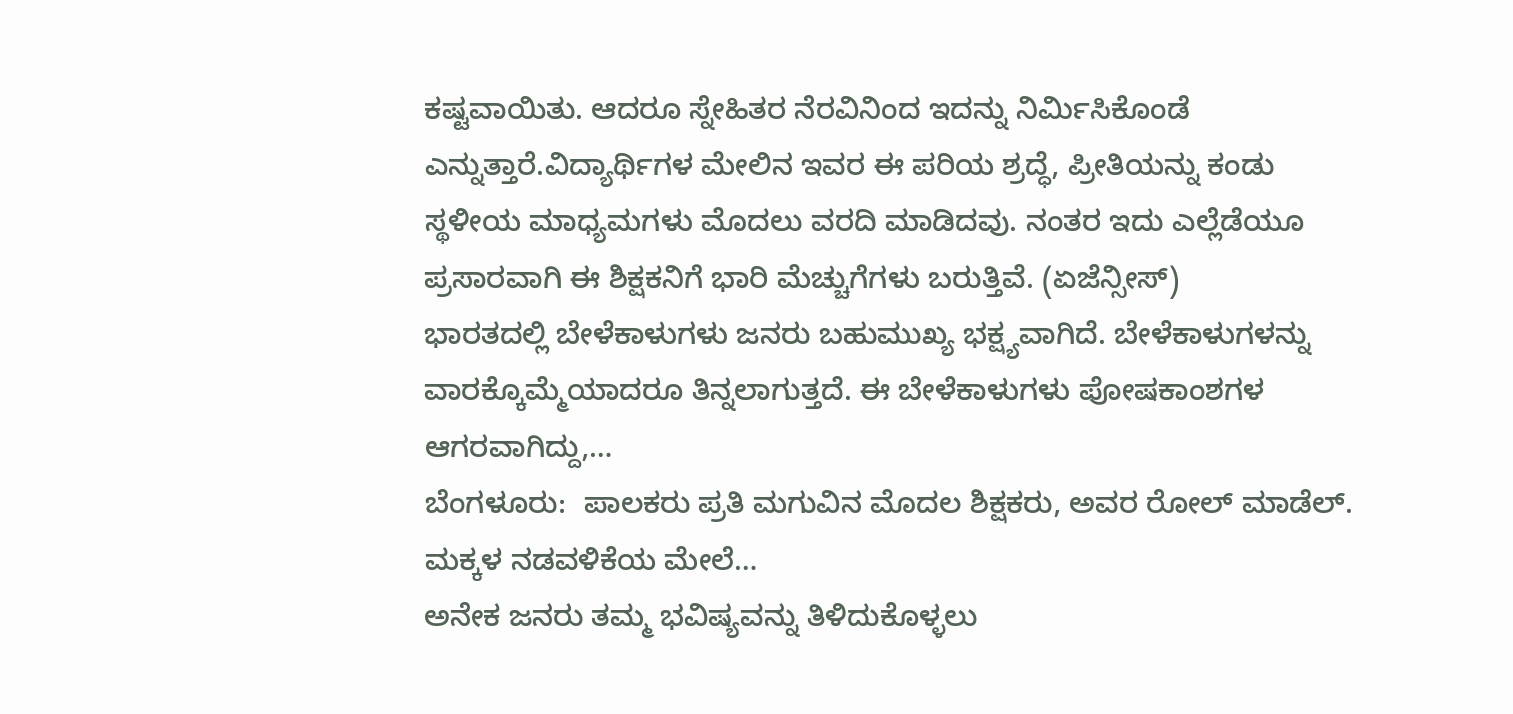ಕಷ್ಟವಾಯಿತು. ಆದರೂ ಸ್ನೇಹಿತರ ನೆರವಿನಿಂದ ಇದನ್ನು ನಿರ್ಮಿಸಿಕೊಂಡೆ ಎನ್ನುತ್ತಾರೆ.ವಿದ್ಯಾರ್ಥಿಗಳ ಮೇಲಿನ ಇವರ ಈ ಪರಿಯ ಶ್ರದ್ಧೆ, ಪ್ರೀತಿಯನ್ನು ಕಂಡು ಸ್ಥಳೀಯ ಮಾಧ್ಯಮಗಳು ಮೊದಲು ವರದಿ ಮಾಡಿದವು. ನಂತರ ಇದು ಎಲ್ಲೆಡೆಯೂ ಪ್ರಸಾರವಾಗಿ ಈ ಶಿಕ್ಷಕನಿಗೆ ಭಾರಿ ಮೆಚ್ಚುಗೆಗಳು ಬರುತ್ತಿವೆ. (ಏಜೆನ್ಸೀಸ್‌)
ಭಾರತದಲ್ಲಿ ಬೇಳೆಕಾಳುಗಳು ಜನರು ಬಹುಮುಖ್ಯ ಭಕ್ಷ್ಯವಾಗಿದೆ. ಬೇಳೆಕಾಳುಗಳನ್ನು ವಾರಕ್ಕೊಮ್ಮೆಯಾದರೂ ತಿನ್ನಲಾಗುತ್ತದೆ. ಈ ಬೇಳೆಕಾಳುಗಳು ಪೋಷಕಾಂಶಗಳ ಆಗರವಾಗಿದ್ದು,…
ಬೆಂಗಳೂರು:  ಪಾಲಕರು ಪ್ರತಿ ಮಗುವಿನ ಮೊದಲ ಶಿಕ್ಷಕರು, ಅವರ ರೋಲ್ ಮಾಡೆಲ್. ಮಕ್ಕಳ ನಡವಳಿಕೆಯ ಮೇಲೆ…
ಅನೇಕ ಜನರು ತಮ್ಮ ಭವಿಷ್ಯವನ್ನು ತಿಳಿದುಕೊಳ್ಳಲು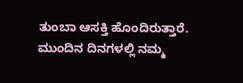ತುಂಬಾ ಆಸಕ್ತಿ ಹೊಂದಿರುತ್ತಾರೆ. ಮುಂದಿನ ದಿನಗಳಲ್ಲಿ ನಮ್ಮ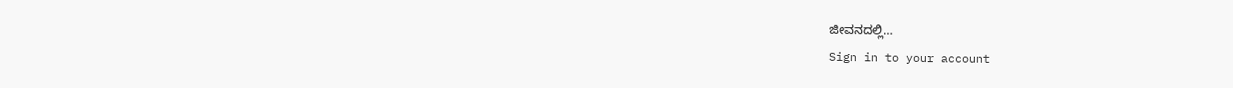ಜೀವನದಲ್ಲಿ…
Sign in to your account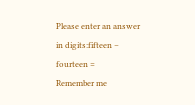Please enter an answer in digits:fifteen − fourteen =
Remember me